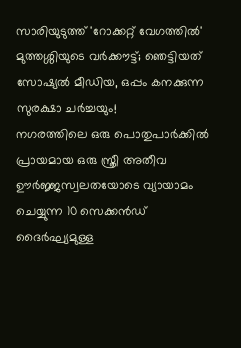സാരിയുടുത്ത് 'റോക്കറ്റ് വേഗത്തിൽ' മുത്തശ്ശിയുടെ വർക്കൗട്ട്; ഞെട്ടിയത് സോഷ്യൽ മീഡിയ, ഒപ്പം കനക്കുന്ന സുരക്ഷാ ചർച്ചയും!
നഗരത്തിലെ ഒരു പൊതുപാർക്കിൽ പ്രായമായ ഒരു സ്ത്രീ അതീവ ഊർജ്ജസ്വലതയോടെ വ്യായാമം ചെയ്യുന്ന 10 സെക്കൻഡ് ദൈർഘ്യമുള്ള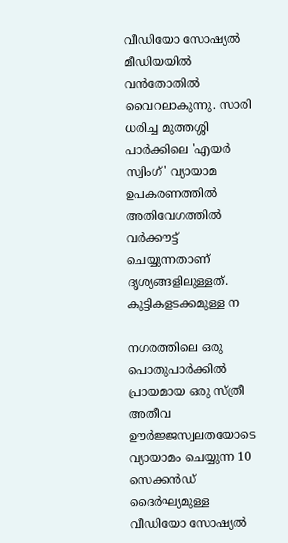വീഡിയോ സോഷ്യൽ മീഡിയയിൽ വൻതോതിൽ വൈറലാകുന്നു. സാരി ധരിച്ച മുത്തശ്ശി പാർക്കിലെ 'എയർ സ്വിംഗ്' വ്യായാമ ഉപകരണത്തിൽ അതിവേഗത്തിൽ വർക്കൗട്ട് ചെയ്യുന്നതാണ് ദൃശ്യങ്ങളിലുള്ളത്. കുട്ടികളടക്കമുള്ള ന

നഗരത്തിലെ ഒരു പൊതുപാർക്കിൽ പ്രായമായ ഒരു സ്ത്രീ അതീവ ഊർജ്ജസ്വലതയോടെ വ്യായാമം ചെയ്യുന്ന 10 സെക്കൻഡ് ദൈർഘ്യമുള്ള വീഡിയോ സോഷ്യൽ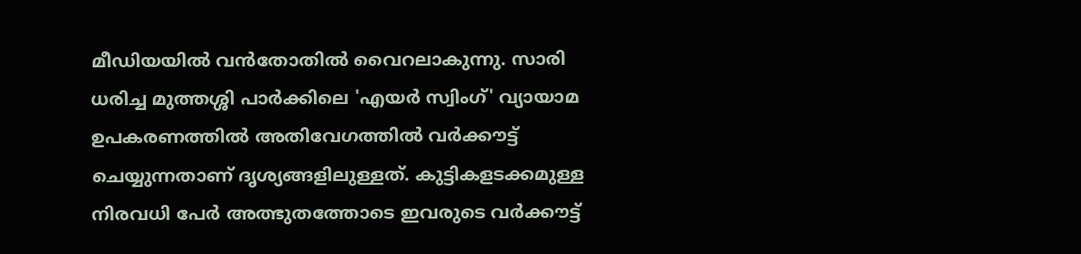മീഡിയയിൽ വൻതോതിൽ വൈറലാകുന്നു. സാരി ധരിച്ച മുത്തശ്ശി പാർക്കിലെ 'എയർ സ്വിംഗ്' വ്യായാമ ഉപകരണത്തിൽ അതിവേഗത്തിൽ വർക്കൗട്ട് ചെയ്യുന്നതാണ് ദൃശ്യങ്ങളിലുള്ളത്. കുട്ടികളടക്കമുള്ള നിരവധി പേർ അത്ഭുതത്തോടെ ഇവരുടെ വർക്കൗട്ട്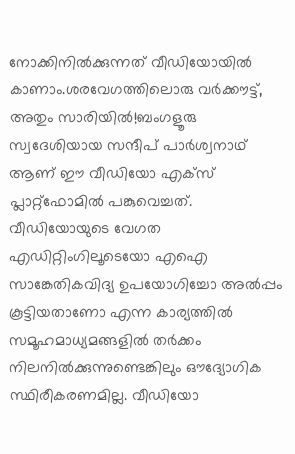നോക്കിനിൽക്കുന്നത് വീഡിയോയിൽ കാണാം.ശരവേഗത്തിലൊരു വർക്കൗട്ട്, അതും സാരിയിൽ!ബംഗളൂരു സ്വദേശിയായ സന്ദീപ് പാർശ്വനാഥ് ആണ് ഈ വീഡിയോ എക്സ് പ്ലാറ്റ്‌ഫോമിൽ പങ്കുവെച്ചത്. വീഡിയോയുടെ വേഗത എഡിറ്റിംഗിലൂടെയോ എഐ സാങ്കേതികവിദ്യ ഉപയോഗിച്ചോ അൽപ്പം കൂട്ടിയതാണോ എന്ന കാര്യത്തിൽ സമൂഹമാധ്യമങ്ങളിൽ തർക്കം നിലനിൽക്കുന്നുണ്ടെങ്കിലും ഔദ്യോഗിക സ്ഥിരീകരണമില്ല. വീഡിയോ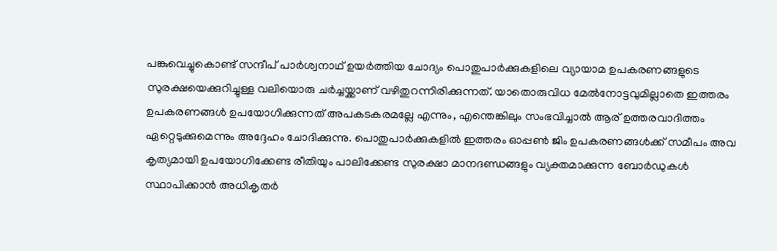പങ്കുവെച്ചുകൊണ്ട് സന്ദീപ് പാർശ്വനാഥ് ഉയർത്തിയ ചോദ്യം പൊതുപാർക്കുകളിലെ വ്യായാമ ഉപകരണങ്ങളുടെ സുരക്ഷയെക്കുറിച്ചുള്ള വലിയൊരു ചർച്ചയ്ക്കാണ് വഴിതുറന്നിരിക്കുന്നത്. യാതൊരുവിധ മേൽനോട്ടവുമില്ലാതെ ഇത്തരം ഉപകരണങ്ങൾ ഉപയോഗിക്കുന്നത് അപകടകരമല്ലേ എന്നും, എന്തെങ്കിലും സംഭവിച്ചാൽ ആര് ഉത്തരവാദിത്തം ഏറ്റെടുക്കുമെന്നും അദ്ദേഹം ചോദിക്കുന്നു. പൊതുപാർക്കുകളിൽ ഇത്തരം ഓപ്പൺ ജിം ഉപകരണങ്ങൾക്ക് സമീപം അവ കൃത്യമായി ഉപയോഗിക്കേണ്ട രീതിയും പാലിക്കേണ്ട സുരക്ഷാ മാനദണ്ഡങ്ങളും വ്യക്തമാക്കുന്ന ബോർഡുകൾ സ്ഥാപിക്കാൻ അധികൃതർ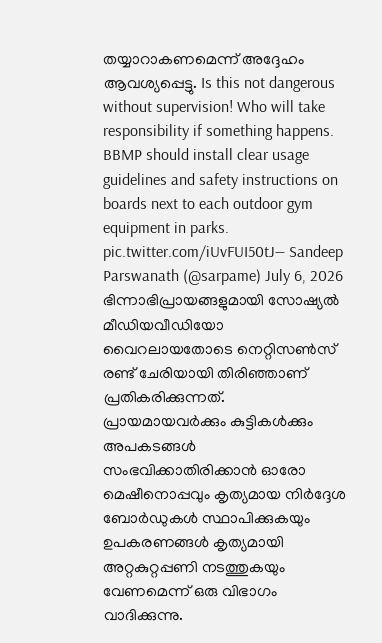തയ്യാറാകണമെന്ന് അദ്ദേഹം ആവശ്യപ്പെട്ടു. Is this not dangerous without supervision! Who will take responsibility if something happens. BBMP should install clear usage guidelines and safety instructions on boards next to each outdoor gym equipment in parks. pic.twitter.com/iUvFUI50tJ— Sandeep Parswanath (@sarpame) July 6, 2026 ഭിന്നാഭിപ്രായങ്ങളുമായി സോഷ്യൽ മീഡിയവീഡിയോ വൈറലായതോടെ നെറ്റിസൺസ് രണ്ട് ചേരിയായി തിരിഞ്ഞാണ് പ്രതികരിക്കുന്നത്. പ്രായമായവർക്കും കുട്ടികൾക്കും അപകടങ്ങൾ സംഭവിക്കാതിരിക്കാൻ ഓരോ മെഷീനൊപ്പവും കൃത്യമായ നിർദ്ദേശ ബോർഡുകൾ സ്ഥാപിക്കുകയും ഉപകരണങ്ങൾ കൃത്യമായി അറ്റകുറ്റപ്പണി നടത്തുകയും വേണമെന്ന് ഒരു വിഭാഗം വാദിക്കുന്നു.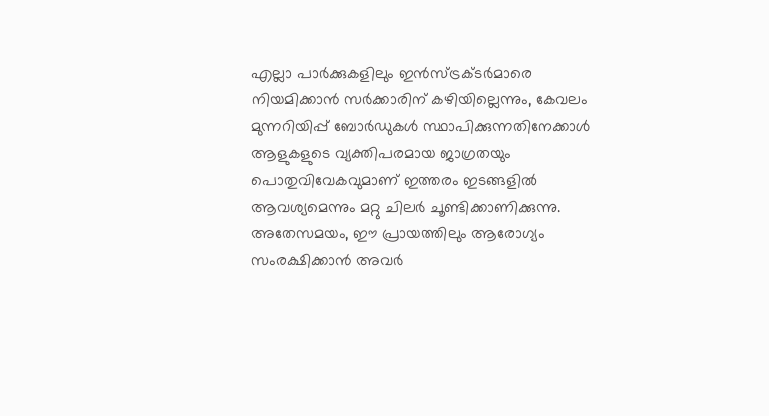എല്ലാ പാർക്കുകളിലും ഇൻസ്ട്രക്ടർമാരെ നിയമിക്കാൻ സർക്കാരിന് കഴിയില്ലെന്നും, കേവലം മുന്നറിയിപ്പ് ബോർഡുകൾ സ്ഥാപിക്കുന്നതിനേക്കാൾ ആളുകളുടെ വ്യക്തിപരമായ ജാഗ്രതയും പൊതുവിവേകവുമാണ് ഇത്തരം ഇടങ്ങളിൽ ആവശ്യമെന്നും മറ്റു ചിലർ ചൂണ്ടിക്കാണിക്കുന്നു. അതേസമയം, ഈ പ്രായത്തിലും ആരോഗ്യം സംരക്ഷിക്കാൻ അവർ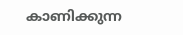കാണിക്കുന്ന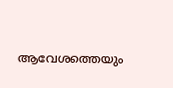ആവേശത്തെയും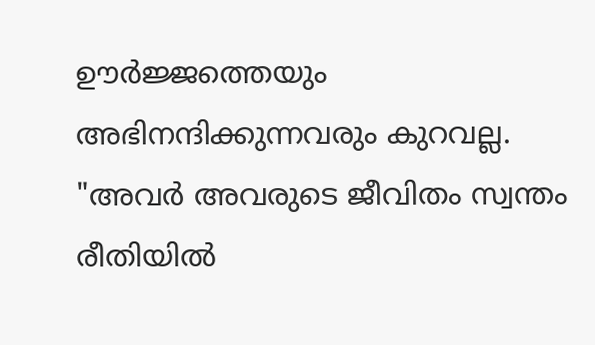ഊർജ്ജത്തെയും അഭിനന്ദിക്കുന്നവരും കുറവല്ല. "അവർ അവരുടെ ജീവിതം സ്വന്തം രീതിയിൽ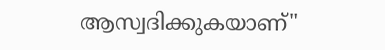ആസ്വദിക്കുകയാണ്"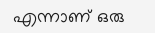എന്നാണ് ഒരു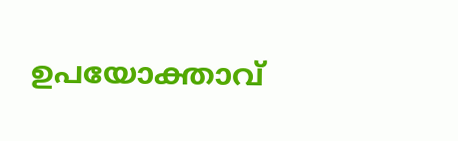ഉപയോക്താവ്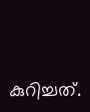കുറിച്ചത്.